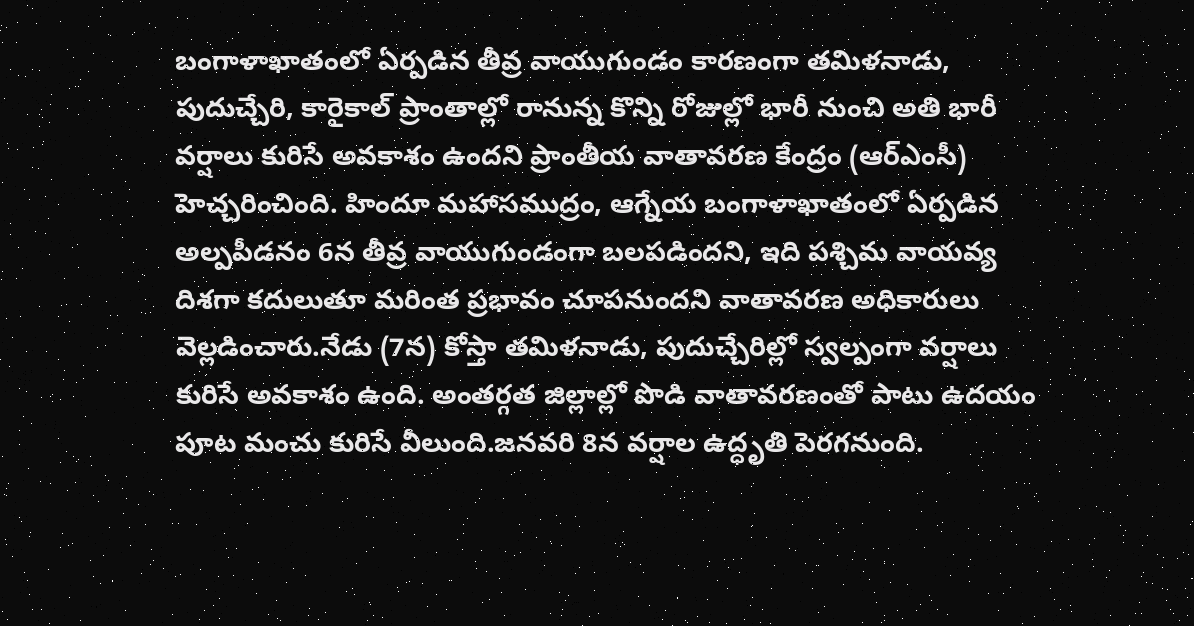బంగాళాఖాతంలో ఏర్పడిన తీవ్ర వాయుగుండం కారణంగా తమిళనాడు, పుదుచ్చేరి, కారైకాల్ ప్రాంతాల్లో రానున్న కొన్ని రోజుల్లో భారీ నుంచి అతి భారీ వర్షాలు కురిసే అవకాశం ఉందని ప్రాంతీయ వాతావరణ కేంద్రం (ఆర్ఎంసీ) హెచ్చరించింది. హిందూ మహాసముద్రం, ఆగ్నేయ బంగాళాఖాతంలో ఏర్పడిన అల్పపీడనం 6న తీవ్ర వాయుగుండంగా బలపడిందని, ఇది పశ్చిమ వాయవ్య దిశగా కదులుతూ మరింత ప్రభావం చూపనుందని వాతావరణ అధికారులు వెల్లడించారు.నేడు (7న) కోస్తా తమిళనాడు, పుదుచ్చేరిల్లో స్వల్పంగా వర్షాలు కురిసే అవకాశం ఉంది. అంతర్గత జిల్లాల్లో పొడి వాతావరణంతో పాటు ఉదయం పూట మంచు కురిసే వీలుంది.జనవరి 8న వర్షాల ఉద్ధృతి పెరగనుంది.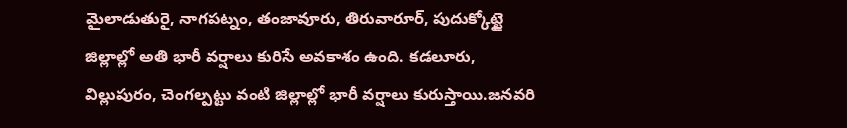మైలాడుతురై, నాగపట్నం, తంజావూరు, తిరువారూర్, పుదుక్కోట్టై జిల్లాల్లో అతి భారీ వర్షాలు కురిసే అవకాశం ఉంది. కడలూరు, విల్లుపురం, చెంగల్పట్టు వంటి జిల్లాల్లో భారీ వర్షాలు కురుస్తాయి.జనవరి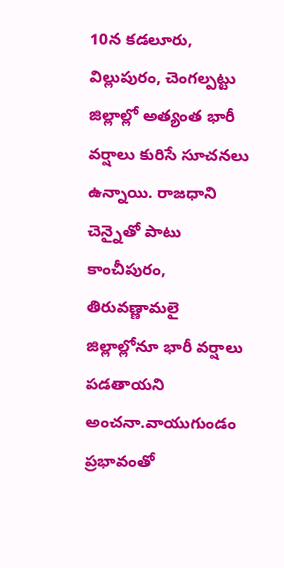10న కడలూరు, విల్లుపురం, చెంగల్పట్టు జిల్లాల్లో అత్యంత భారీ వర్షాలు కురిసే సూచనలు ఉన్నాయి. రాజధాని చెన్నైతో పాటు కాంచీపురం, తిరువణ్ణామలై జిల్లాల్లోనూ భారీ వర్షాలు పడతాయని అంచనా.వాయుగుండం ప్రభావంతో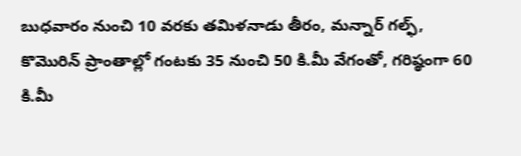బుధవారం నుంచి 10 వరకు తమిళనాడు తీరం, మన్నార్ గల్ఫ్, కొమొరిన్ ప్రాంతాల్లో గంటకు 35 నుంచి 50 కి.మీ వేగంతో, గరిష్ఠంగా 60 కి.మీ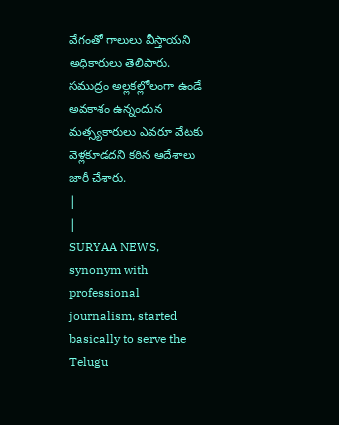వేగంతో గాలులు వీస్తాయని అధికారులు తెలిపారు. సముద్రం అల్లకల్లోలంగా ఉండే అవకాశం ఉన్నందున మత్స్యకారులు ఎవరూ వేటకు వెళ్లకూడదని కఠిన ఆదేశాలు జారీ చేశారు.
|
|
SURYAA NEWS, synonym with professional journalism, started basically to serve the Telugu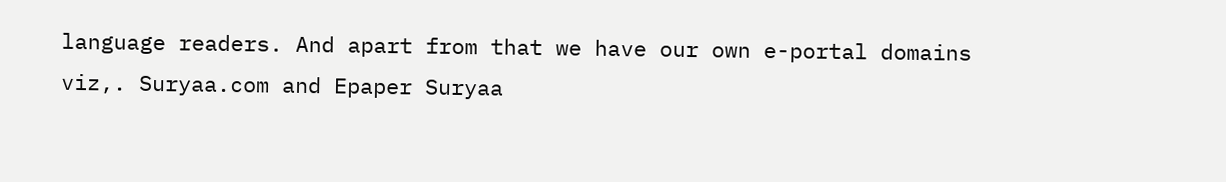language readers. And apart from that we have our own e-portal domains viz,. Suryaa.com and Epaper Suryaa